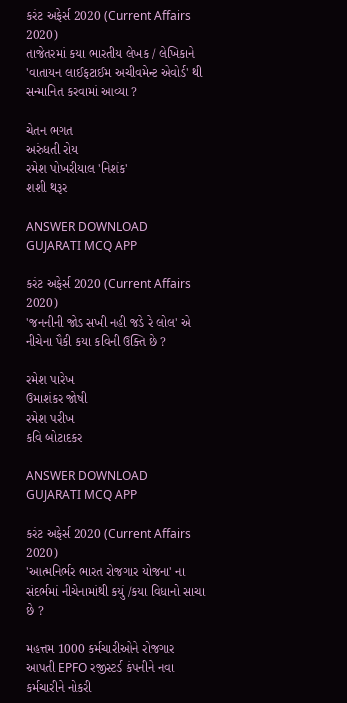કરંટ અફેર્સ 2020 (Current Affairs 2020)
તાજેતરમાં કયા ભારતીય લેખક / લેખિકાને 'વાતાયન લાઈફટાઈમ અચીવમેન્ટ એવોર્ડ' થી સન્માનિત કરવામાં આવ્યા ?

ચેતન ભગત
અરુંધતી રોય
રમેશ પોખરીયાલ 'નિશંક'
શશી થરૂર

ANSWER DOWNLOAD GUJARATI MCQ APP

કરંટ અફેર્સ 2020 (Current Affairs 2020)
'જનનીની જોડ સખી નહી જડે રે લોલ' એ નીચેના પૈકી કયા કવિની ઉક્તિ છે ?

રમેશ પારેખ
ઉમાશંકર જોષી
રમેશ પરીખ
કવિ બોટાદકર

ANSWER DOWNLOAD GUJARATI MCQ APP

કરંટ અફેર્સ 2020 (Current Affairs 2020)
'આત્મનિર્ભર ભારત રોજગાર યોજના' ના સંદર્ભમાં નીચેનામાંથી કયું /કયા વિધાનો સાચા છે ?

મહત્તમ 1000 કર્મચારીઓને રોજગાર આપતી EPFO રજીસ્ટર્ડ કંપનીને નવા કર્મચારીને નોકરી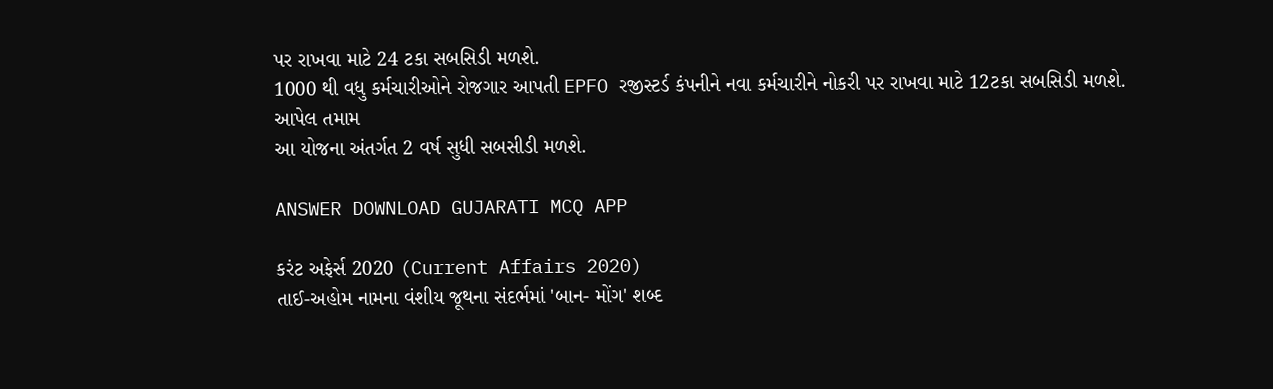પર રાખવા માટે 24 ટકા સબસિડી મળશે.
1000 થી વધુ કર્મચારીઓને રોજગાર આપતી EPFO રજીસ્ટર્ડ કંપનીને નવા કર્મચારીને નોકરી પર રાખવા માટે 12ટકા સબસિડી મળશે.
આપેલ તમામ
આ યોજના અંતર્ગત 2 વર્ષ સુધી સબસીડી મળશે.

ANSWER DOWNLOAD GUJARATI MCQ APP

કરંટ અફેર્સ 2020 (Current Affairs 2020)
તાઈ-અહોમ નામના વંશીય જૂથના સંદર્ભમાં 'બાન- મોંગ' શબ્દ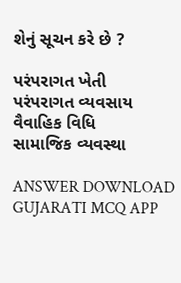શેનું સૂચન કરે છે ?

પરંપરાગત ખેતી
પરંપરાગત વ્યવસાય
વૈવાહિક વિધિ
સામાજિક વ્યવસ્થા

ANSWER DOWNLOAD GUJARATI MCQ APP